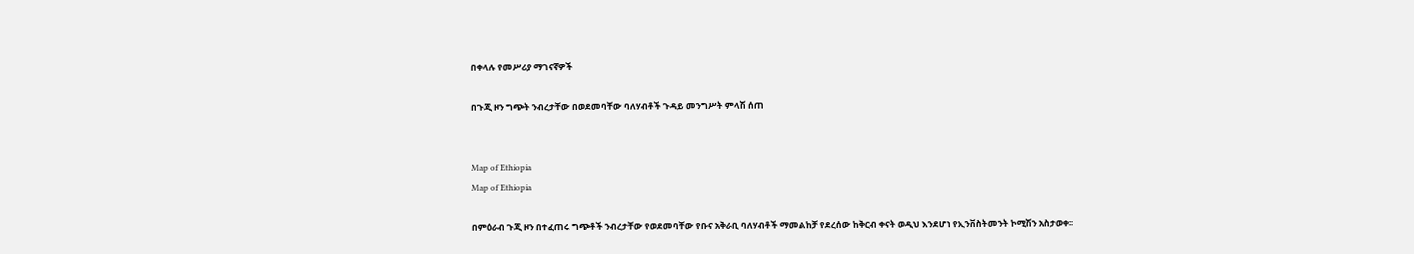በቀላሉ የመሥሪያ ማገናኛዎች

በጉጂ ዞን ግጭት ንብረታቸው በወደመባቸው ባለሃብቶች ጉዳይ መንግሥት ምላሽ ሰጠ


Map of Ethiopia
Map of Ethiopia

በምዕራብ ጉጂ ዞን በተፈጠሩ ግጭቶች ንብረታቸው የወደመባቸው የቡና አቅራቢ ባለሃብቶች ማመልከቻ የደረሰው ከቅርብ ቀናት ወዲህ እንደሆነ የኢንቨስትመንት ኮሚሽን አስታወቀ፡፡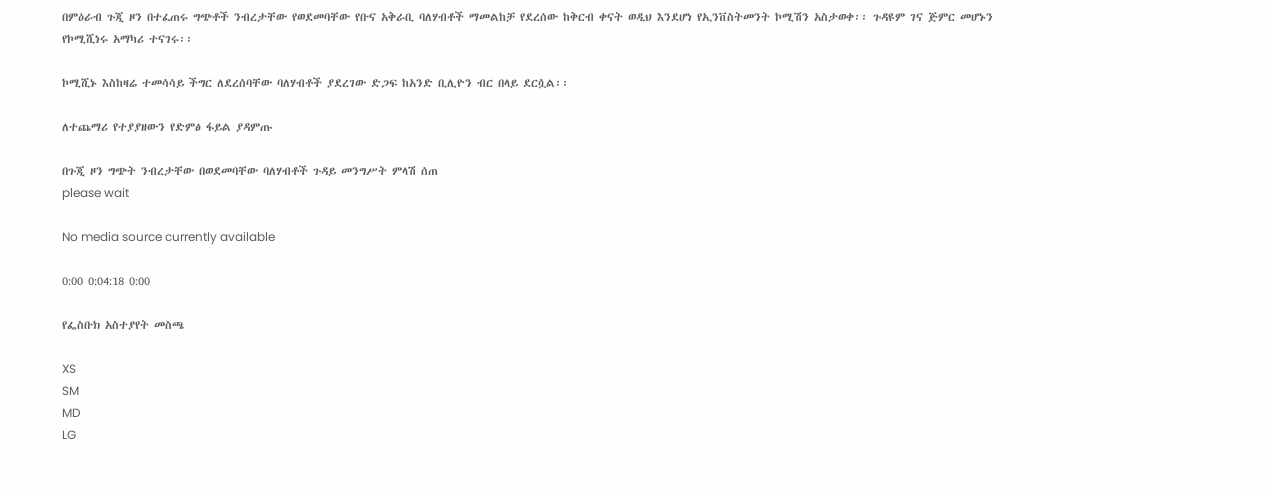በምዕራብ ጉጂ ዞን በተፈጠሩ ግጭቶች ንብረታቸው የወደመባቸው የቡና አቅራቢ ባለሃብቶች ማመልከቻ የደረሰው ከቅርብ ቀናት ወዲህ እንደሆነ የኢንቨስትመንት ኮሚሽን አስታወቀ፡፡ ጉዳዩም ገና ጅምር መሆኑን የኮሚሺነሩ አማካሪ ተናገሩ፡፡

ኮሚሺኑ እስከዛሬ ተመሳሳይ ችግር ለደረሰባቸው ባለሃብቶች ያደረገው ድጋፍ ከአንድ ቢሊዮን ብር በላይ ደርሷል፡፡

ለተጨማሪ የተያያዘውን የድምፅ ፋይል ያዳምጡ

በጉጂ ዞን ግጭት ንብረታቸው በወደመባቸው ባለሃብቶች ጉዳይ መንግሥት ምላሽ ሰጠ
please wait

No media source currently available

0:00 0:04:18 0:00

የፌስቡክ አስተያየት መስጫ

XS
SM
MD
LG